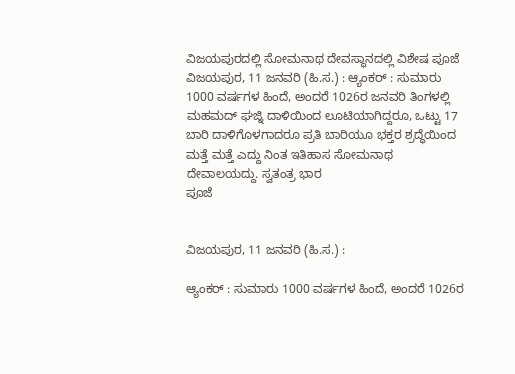ವಿಜಯಪುರದಲ್ಲಿ ಸೋಮನಾಥ ದೇವಸ್ಥಾನದಲ್ಲಿ ವಿಶೇಷ ಪೂಜೆ
ವಿಜಯಪುರ, 11 ಜನವರಿ (ಹಿ.ಸ.) : ಆ್ಯಂಕರ್ : ಸುಮಾರು 1000 ವರ್ಷಗಳ ಹಿಂದೆ, ಅಂದರೆ 1026ರ ಜನವರಿ ತಿಂಗಳಲ್ಲಿ ಮಹಮದ್ ಘಜ್ನಿ ದಾಳಿಯಿಂದ ಲೂಟಿಯಾಗಿದ್ದರೂ, ಒಟ್ಟು 17 ಬಾರಿ ದಾಳಿಗೊಳಗಾದರೂ ಪ್ರತಿ ಬಾರಿಯೂ ಭಕ್ತರ ಶ್ರದ್ಧೆಯಿಂದ ಮತ್ತೆ ಮತ್ತೆ ಎದ್ದು ನಿಂತ ಇತಿಹಾಸ ಸೋಮನಾಥ ದೇವಾಲಯದ್ದು. ಸ್ವತಂತ್ರ ಭಾರ
ಪೂಜೆ


ವಿಜಯಪುರ, 11 ಜನವರಿ (ಹಿ.ಸ.) :

ಆ್ಯಂಕರ್ : ಸುಮಾರು 1000 ವರ್ಷಗಳ ಹಿಂದೆ, ಅಂದರೆ 1026ರ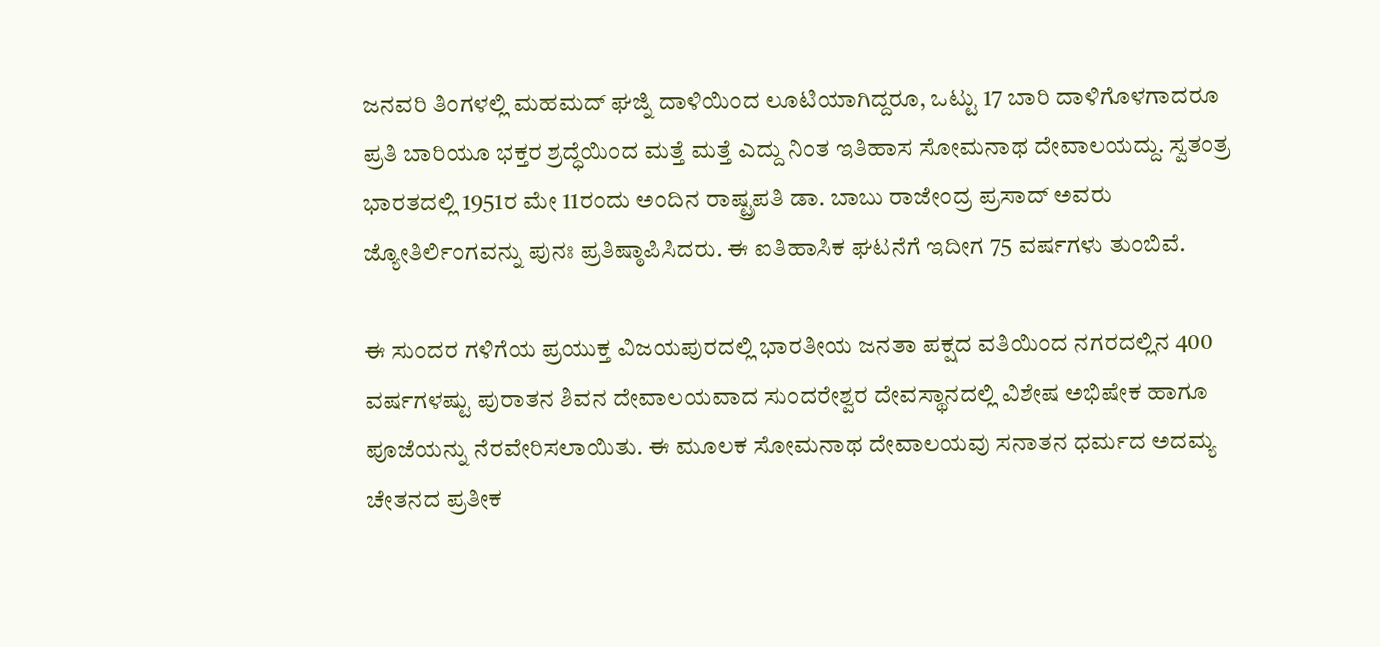ಜನವರಿ ತಿಂಗಳಲ್ಲಿ ಮಹಮದ್ ಘಜ್ನಿ ದಾಳಿಯಿಂದ ಲೂಟಿಯಾಗಿದ್ದರೂ, ಒಟ್ಟು 17 ಬಾರಿ ದಾಳಿಗೊಳಗಾದರೂ ಪ್ರತಿ ಬಾರಿಯೂ ಭಕ್ತರ ಶ್ರದ್ಧೆಯಿಂದ ಮತ್ತೆ ಮತ್ತೆ ಎದ್ದು ನಿಂತ ಇತಿಹಾಸ ಸೋಮನಾಥ ದೇವಾಲಯದ್ದು. ಸ್ವತಂತ್ರ ಭಾರತದಲ್ಲಿ 1951ರ ಮೇ 11ರಂದು ಅಂದಿನ ರಾಷ್ಟ್ರಪತಿ ಡಾ. ಬಾಬು ರಾಜೇಂದ್ರ ಪ್ರಸಾದ್ ಅವರು ಜ್ಯೋತಿರ್ಲಿಂಗವನ್ನು ಪುನಃ ಪ್ರತಿಷ್ಠಾಪಿಸಿದರು. ಈ ಐತಿಹಾಸಿಕ ಘಟನೆಗೆ ಇದೀಗ 75 ವರ್ಷಗಳು ತುಂಬಿವೆ.

ಈ ಸುಂದರ ಗಳಿಗೆಯ ಪ್ರಯುಕ್ತ ವಿಜಯಪುರದಲ್ಲಿ ಭಾರತೀಯ ಜನತಾ ಪಕ್ಷದ ವತಿಯಿಂದ ನಗರದಲ್ಲಿನ 400 ವರ್ಷಗಳಷ್ಟು ಪುರಾತನ ಶಿವನ ದೇವಾಲಯವಾದ ಸುಂದರೇಶ್ವರ ದೇವಸ್ಥಾನದಲ್ಲಿ ವಿಶೇಷ ಅಭಿಷೇಕ ಹಾಗೂ ಪೂಜೆಯನ್ನು ನೆರವೇರಿಸಲಾಯಿತು. ಈ ಮೂಲಕ ಸೋಮನಾಥ ದೇವಾಲಯವು ಸನಾತನ ಧರ್ಮದ ಅದಮ್ಯ ಚೇತನದ ಪ್ರತೀಕ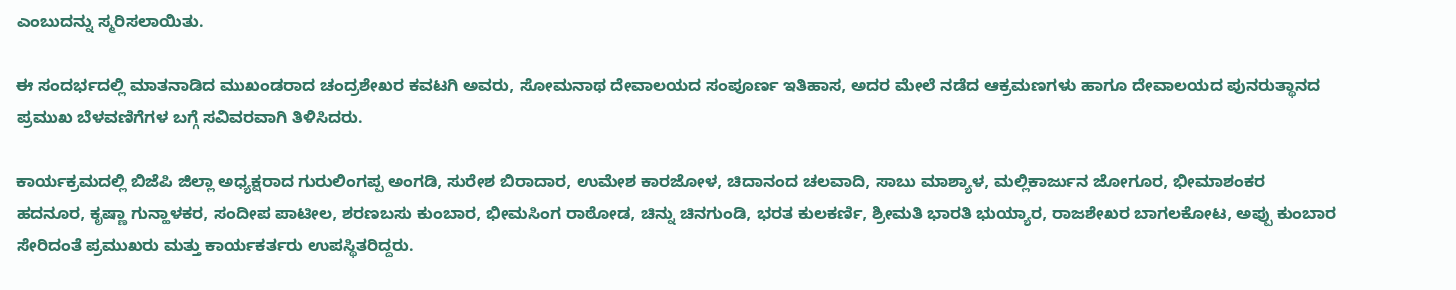ಎಂಬುದನ್ನು ಸ್ಮರಿಸಲಾಯಿತು.

ಈ ಸಂದರ್ಭದಲ್ಲಿ ಮಾತನಾಡಿದ ಮುಖಂಡರಾದ ಚಂದ್ರಶೇಖರ ಕವಟಗಿ ಅವರು, ಸೋಮನಾಥ ದೇವಾಲಯದ ಸಂಪೂರ್ಣ ಇತಿಹಾಸ, ಅದರ ಮೇಲೆ ನಡೆದ ಆಕ್ರಮಣಗಳು ಹಾಗೂ ದೇವಾಲಯದ ಪುನರುತ್ಥಾನದ ಪ್ರಮುಖ ಬೆಳವಣಿಗೆಗಳ ಬಗ್ಗೆ ಸವಿವರವಾಗಿ ತಿಳಿಸಿದರು.

ಕಾರ್ಯಕ್ರಮದಲ್ಲಿ ಬಿಜೆಪಿ ಜಿಲ್ಲಾ ಅಧ್ಯಕ್ಷರಾದ ಗುರುಲಿಂಗಪ್ಪ ಅಂಗಡಿ, ಸುರೇಶ ಬಿರಾದಾರ, ಉಮೇಶ ಕಾರಜೋಳ, ಚಿದಾನಂದ ಚಲವಾದಿ, ಸಾಬು ಮಾಶ್ಯಾಳ, ಮಲ್ಲಿಕಾರ್ಜುನ ಜೋಗೂರ, ಭೀಮಾಶಂಕರ ಹದನೂರ, ಕೃಷ್ಣಾ ಗುನ್ಹಾಳಕರ, ಸಂದೀಪ ಪಾಟೀಲ, ಶರಣಬಸು ಕುಂಬಾರ, ಭೀಮಸಿಂಗ ರಾಠೋಡ, ಚಿನ್ನು ಚಿನಗುಂಡಿ, ಭರತ ಕುಲಕರ್ಣಿ, ಶ್ರೀಮತಿ ಭಾರತಿ ಭುಯ್ಯಾರ, ರಾಜಶೇಖರ ಬಾಗಲಕೋಟ, ಅಪ್ಪು ಕುಂಬಾರ ಸೇರಿದಂತೆ ಪ್ರಮುಖರು ಮತ್ತು ಕಾರ್ಯಕರ್ತರು ಉಪಸ್ಥಿತರಿದ್ದರು.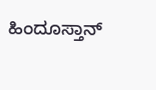ಹಿಂದೂಸ್ತಾನ್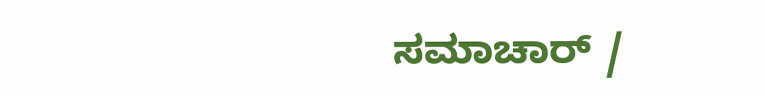ಸಮಾಚಾರ್ /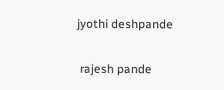jyothi deshpande


 rajesh pande